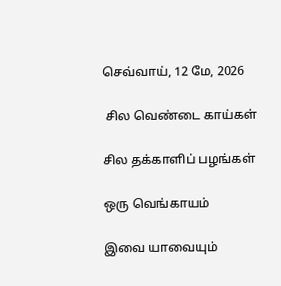செவ்வாய், 12 மே, 2026

 சில வெண்டை காய்கள்

சில தக்காளிப் பழங்கள்

ஒரு வெங்காயம்

இவை யாவையும்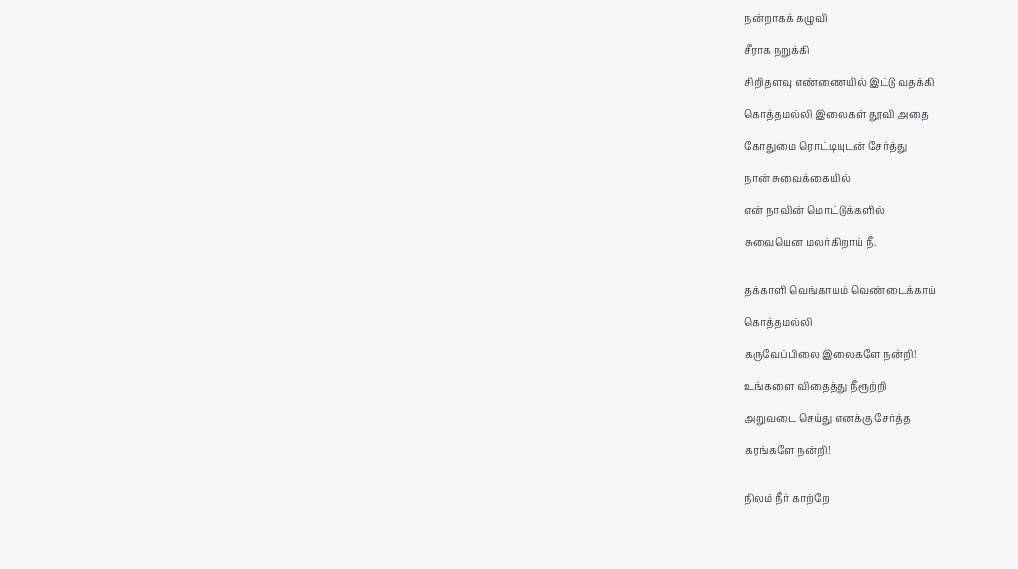நன்றாகக் கழுவி

சீராக நறுக்கி

சிறிதளவு எண்ணையில் இட்டு வதக்கி

கொத்தமல்லி இலைகள் தூவி அதை

கோதுமை ரொட்டியுடன் சேர்த்து

நான் சுவைக்கையில்

என் நாவின் மொட்டுக்களில்

சுவையென மலர்கிறாய் நீ.


தக்காளி வெங்காயம் வெண்டைக்காய்

கொத்தமல்லி

கருவேப்பிலை இலைகளே நன்றி!

உங்களை விதைத்து நீரூற்றி

அறுவடை செய்து எனக்கு சேர்த்த

கரங்களே நன்றி!


நிலம் நீர் காற்றே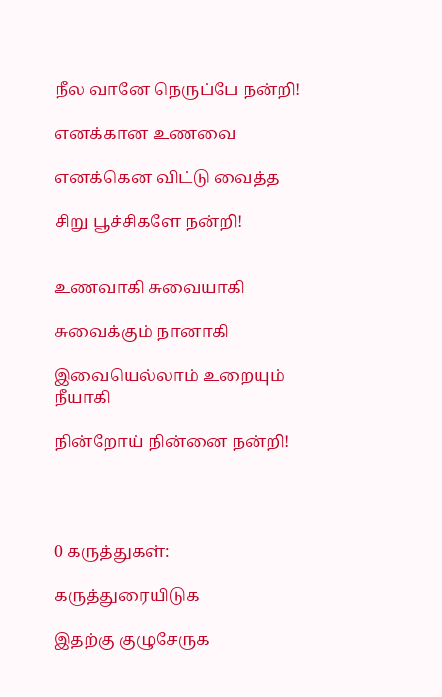நீல வானே நெருப்பே நன்றி!

எனக்கான உணவை

எனக்கென விட்டு வைத்த

சிறு பூச்சிகளே நன்றி!


உணவாகி சுவையாகி

சுவைக்கும் நானாகி

இவையெல்லாம் உறையும் நீயாகி

நின்றோய் நின்னை நன்றி!




0 கருத்துகள்:

கருத்துரையிடுக

இதற்கு குழுசேருக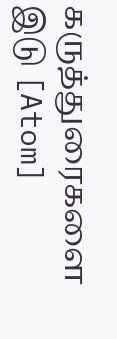கருத்துரைகளை இடு [Atom]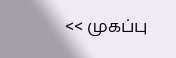<< முகப்பு